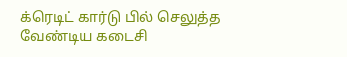க்ரெடிட் கார்டு பில் செலுத்த வேண்டிய கடைசி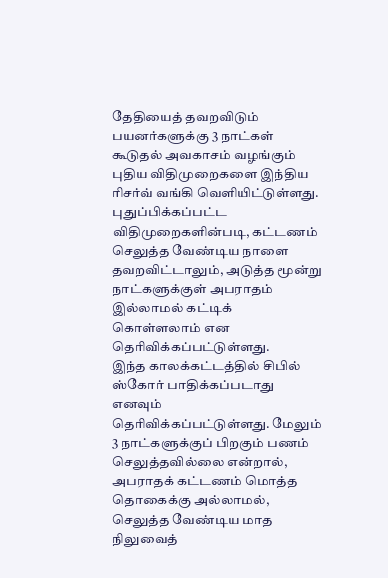தேதியைத் தவறவிடும் பயனர்களுக்கு 3 நாட்கள் கூடுதல் அவகாசம் வழங்கும் புதிய விதிமுறைகளை இந்திய ரிசர்வ் வங்கி வெளியிட்டுள்ளது.
புதுப்பிக்கப்பட்ட விதிமுறைகளின்படி, கட்டணம் செலுத்த வேண்டிய நாளை தவறவிட்டாலும், அடுத்த மூன்று நாட்களுக்குள் அபராதம் இல்லாமல் கட்டிக் கொள்ளலாம் என தெரிவிக்கப்பட்டுள்ளது.
இந்த காலக்கட்டத்தில் சிபில் ஸ்கோர் பாதிக்கப்படாது எனவும் தெரிவிக்கப்பட்டுள்ளது. மேலும் 3 நாட்களுக்குப் பிறகும் பணம் செலுத்தவில்லை என்றால், அபராதக் கட்டணம் மொத்த தொகைக்கு அல்லாமல், செலுத்த வேண்டிய மாத நிலுவைத்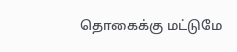தொகைக்கு மட்டுமே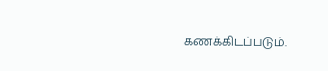கணக்கிடப்படும்.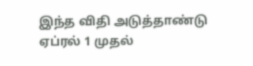இந்த விதி அடுத்தாண்டு ஏப்ரல் 1 முதல்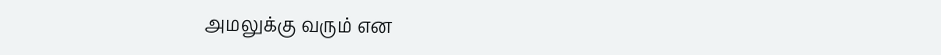அமலுக்கு வரும் என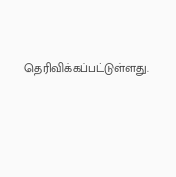தெரிவிக்கப்பட்டுள்ளது.